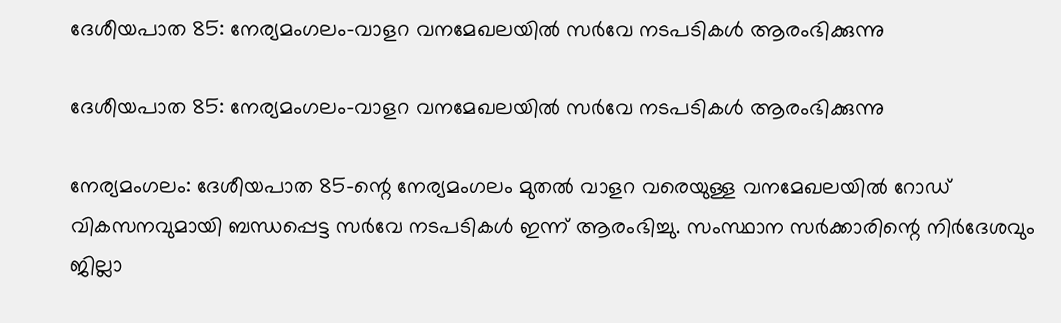ദേശീയപാത 85: നേര്യമംഗലം–വാളറ വനമേഖലയിൽ സർവേ നടപടികൾ ആരംഭിക്കുന്നു

ദേശീയപാത 85: നേര്യമംഗലം–വാളറ വനമേഖലയിൽ സർവേ നടപടികൾ ആരംഭിക്കുന്നു

നേര്യമംഗലം: ദേശീയപാത 85-ന്റെ നേര്യമംഗലം മുതൽ വാളറ വരെയുള്ള വനമേഖലയിൽ റോഡ് വികസനവുമായി ബന്ധപ്പെട്ട സർവേ നടപടികൾ ഇന്ന് ആരംഭിച്ചു. സംസ്ഥാന സർക്കാരിന്റെ നിർദേശവും ജില്ലാ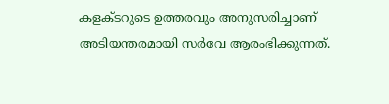കളക്ടറുടെ ഉത്തരവും അനുസരിച്ചാണ് അടിയന്തരമായി സർവേ ആരംഭിക്കുന്നത്.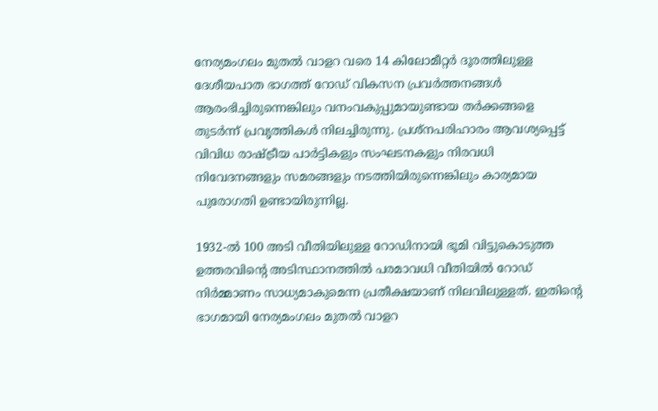നേര്യമംഗലം മുതൽ വാളറ വരെ 14 കിലോമീറ്റർ ദൂരത്തിലുള്ള ദേശീയപാത ഭാഗത്ത് റോഡ് വികസന പ്രവർത്തനങ്ങൾ ആരംഭിച്ചിരുന്നെങ്കിലും വനംവകുപ്പുമായുണ്ടായ തർക്കങ്ങളെ തുടർന്ന് പ്രവൃത്തികൾ നിലച്ചിരുന്നു. പ്രശ്നപരിഹാരം ആവശ്യപ്പെട്ട് വിവിധ രാഷ്ട്രീയ പാർട്ടികളും സംഘടനകളും നിരവധി നിവേദനങ്ങളും സമരങ്ങളും നടത്തിയിരുന്നെങ്കിലും കാര്യമായ പുരോഗതി ഉണ്ടായിരുന്നില്ല.

1932-ൽ 100 അടി വീതിയിലുള്ള റോഡിനായി ഭൂമി വിട്ടുകൊടുത്ത ഉത്തരവിന്റെ അടിസ്ഥാനത്തിൽ പരമാവധി വീതിയിൽ റോഡ് നിർമ്മാണം സാധ്യമാകുമെന്ന പ്രതീക്ഷയാണ് നിലവിലുള്ളത്. ഇതിന്റെ ഭാഗമായി നേര്യമംഗലം മുതൽ വാളറ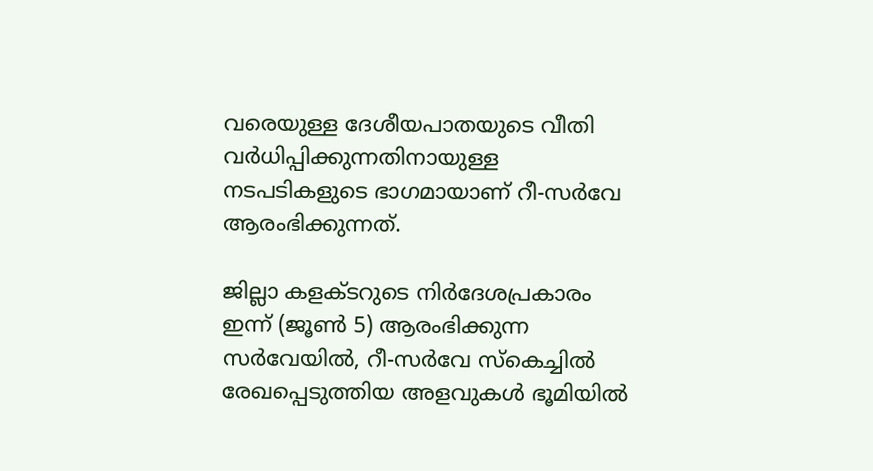വരെയുള്ള ദേശീയപാതയുടെ വീതി വർധിപ്പിക്കുന്നതിനായുള്ള നടപടികളുടെ ഭാഗമായാണ് റീ-സർവേ ആരംഭിക്കുന്നത്.

ജില്ലാ കളക്ടറുടെ നിർദേശപ്രകാരം ഇന്ന് (ജൂൺ 5) ആരംഭിക്കുന്ന സർവേയിൽ, റീ-സർവേ സ്കെച്ചിൽ രേഖപ്പെടുത്തിയ അളവുകൾ ഭൂമിയിൽ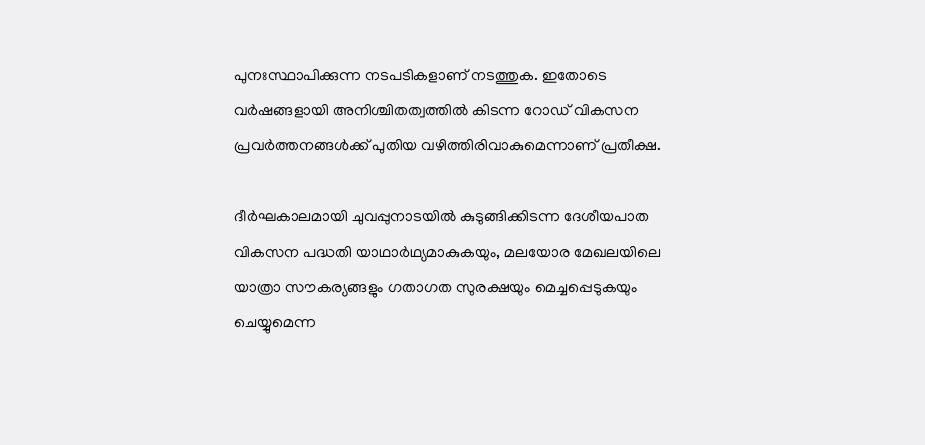പുനഃസ്ഥാപിക്കുന്ന നടപടികളാണ് നടത്തുക. ഇതോടെ വർഷങ്ങളായി അനിശ്ചിതത്വത്തിൽ കിടന്ന റോഡ് വികസന പ്രവർത്തനങ്ങൾക്ക് പുതിയ വഴിത്തിരിവാകുമെന്നാണ് പ്രതീക്ഷ.

ദീർഘകാലമായി ചുവപ്പുനാടയിൽ കുടുങ്ങിക്കിടന്ന ദേശീയപാത വികസന പദ്ധതി യാഥാർഥ്യമാകുകയും, മലയോര മേഖലയിലെ യാത്രാ സൗകര്യങ്ങളും ഗതാഗത സുരക്ഷയും മെച്ചപ്പെടുകയും ചെയ്യുമെന്ന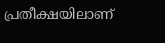പ്രതീക്ഷയിലാണ്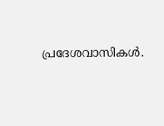പ്രദേശവാസികൾ.